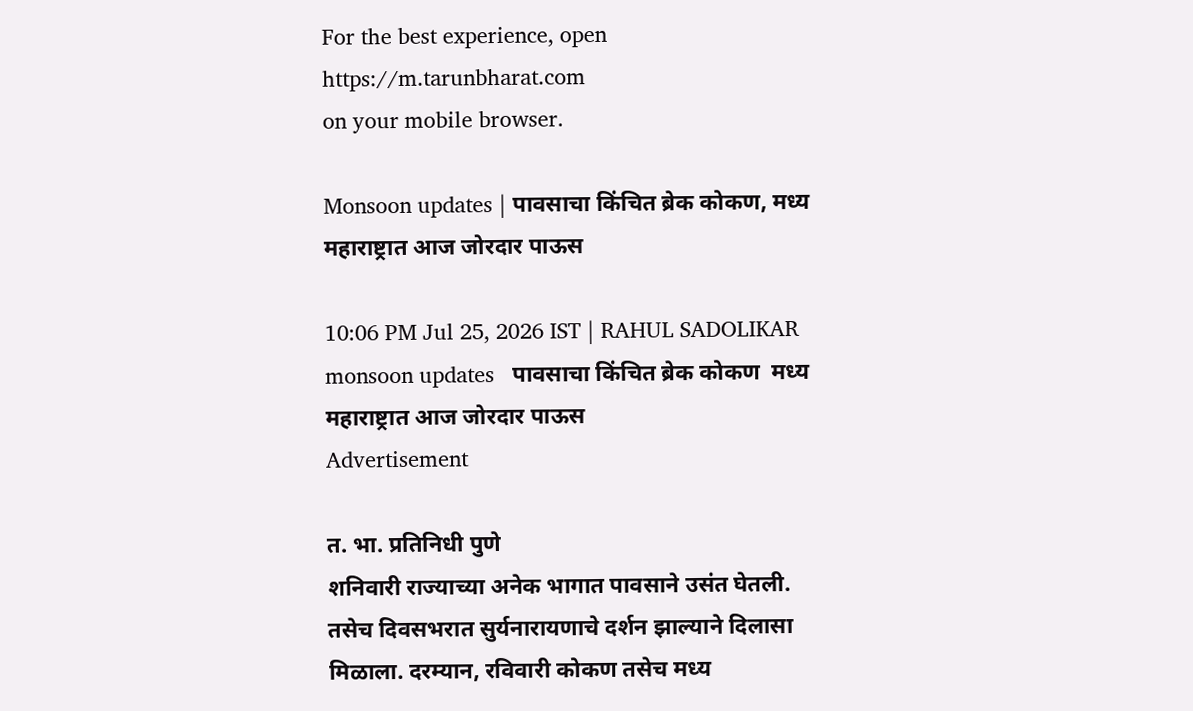For the best experience, open
https://m.tarunbharat.com
on your mobile browser.

Monsoon updates | पावसाचा किंचित ब्रेक कोकण, मध्य महाराष्ट्रात आज जोरदार पाऊस

10:06 PM Jul 25, 2026 IST | RAHUL SADOLIKAR
monsoon updates   पावसाचा किंचित ब्रेक कोकण  मध्य महाराष्ट्रात आज जोरदार पाऊस
Advertisement

त. भा. प्रतिनिधी पुणे
शनिवारी राज्याच्या अनेक भागात पावसाने उसंत घेतली. तसेच दिवसभरात सुर्यनारायणाचे दर्शन झाल्याने दिलासा मिळाला. दरम्यान, रविवारी कोकण तसेच मध्य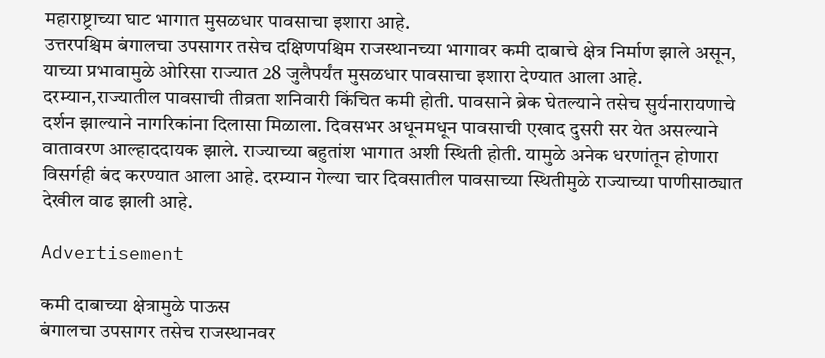महाराष्ट्राच्या घाट भागात मुसळधार पावसाचा इशारा आहे.
उत्तरपश्चिम बंगालचा उपसागर तसेच दक्षिणपश्चिम राजस्थानच्या भागावर कमी दाबाचे क्षेत्र निर्माण झाले असून, याच्या प्रभावामुळे ओरिसा राज्यात 28 जुलैपर्यंत मुसळधार पावसाचा इशारा देण्यात आला आहे.
दरम्यान,राज्यातील पावसाची तीव्रता शनिवारी किंचित कमी होती. पावसाने ब्रेक घेतल्याने तसेच सुर्यनारायणाचे दर्शन झाल्याने नागरिकांना दिलासा मिळाला. दिवसभर अधूनमधून पावसाची एखाद दुसरी सर येत असल्याने वातावरण आल्हाददायक झाले. राज्याच्या बहुतांश भागात अशी स्थिती होती. यामुळे अनेक धरणांतून होणारा विसर्गही बंद करण्यात आला आहे. दरम्यान गेल्या चार दिवसातील पावसाच्या स्थितीमुळे राज्याच्या पाणीसाठ्यात देखील वाढ झाली आहे.

Advertisement

कमी दाबाच्या क्षेत्रामुळे पाऊस
बंगालचा उपसागर तसेच राजस्थानवर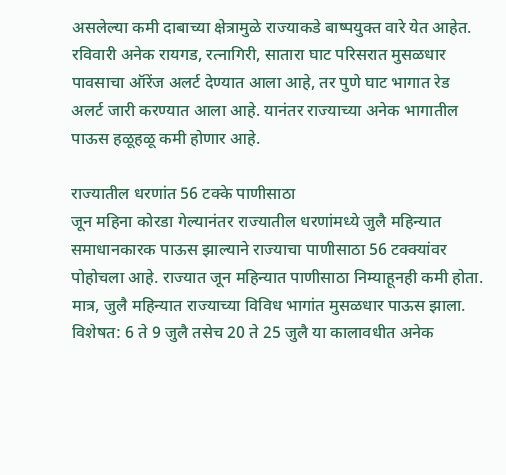असलेल्या कमी दाबाच्या क्षेत्रामुळे राज्याकडे बाष्पयुक्त वारे येत आहेत. रविवारी अनेक रायगड, रत्नागिरी, सातारा घाट परिसरात मुसळधार पावसाचा ऑरेंज अलर्ट देण्यात आला आहे, तर पुणे घाट भागात रेड अलर्ट जारी करण्यात आला आहे. यानंतर राज्याच्या अनेक भागातील पाऊस हळूहळू कमी होणार आहे.

राज्यातील धरणांत 56 टक्के पाणीसाठा
जून महिना कोरडा गेल्यानंतर राज्यातील धरणांमध्ये जुलै महिन्यात समाधानकारक पाऊस झाल्याने राज्याचा पाणीसाठा 56 टक्क्यांवर पोहोचला आहे. राज्यात जून महिन्यात पाणीसाठा निम्याहूनही कमी होता. मात्र, जुलै महिन्यात राज्याच्या विविध भागांत मुसळधार पाऊस झाला. विशेषत: 6 ते 9 जुलै तसेच 20 ते 25 जुलै या कालावधीत अनेक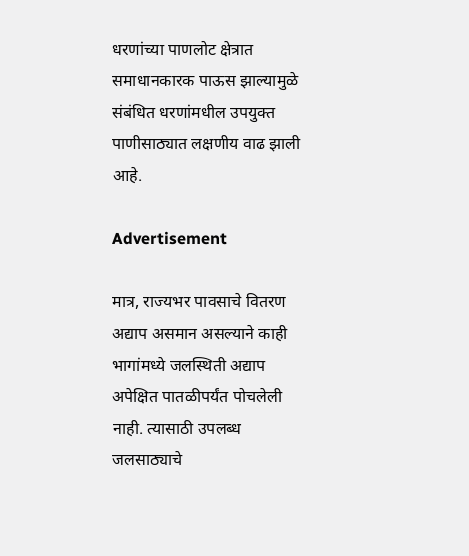धरणांच्या पाणलोट क्षेत्रात समाधानकारक पाऊस झाल्यामुळे संबंधित धरणांमधील उपयुक्त पाणीसाठ्यात लक्षणीय वाढ झाली आहे.

Advertisement

मात्र, राज्यभर पावसाचे वितरण अद्याप असमान असल्याने काही भागांमध्ये जलस्थिती अद्याप अपेक्षित पातळीपर्यंत पोचलेली नाही. त्यासाठी उपलब्ध जलसाठ्याचे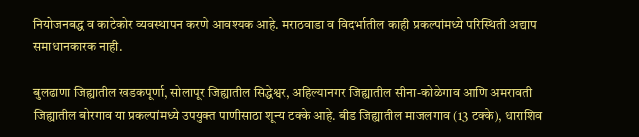नियोजनबद्ध व काटेकोर व्यवस्थापन करणे आवश्यक आहे. मराठवाडा व विदर्भातील काही प्रकल्पांमध्ये परिस्थिती अद्याप समाधानकारक नाही.

बुलढाणा जिह्यातील खडकपूर्णा, सोलापूर जिह्यातील सिद्धेश्वर, अहिल्यानगर जिह्यातील सीना-कोळेगाव आणि अमरावती जिह्यातील बोरगाव या प्रकल्पांमध्ये उपयुक्त पाणीसाठा शून्य टक्के आहे. बीड जिह्यातील माजलगाव (13 टक्के), धाराशिव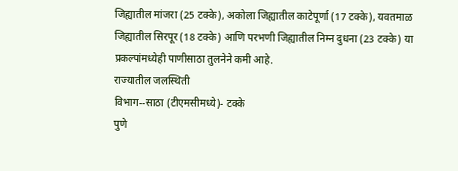जिह्यातील मांजरा (25 टक्के), अकोला जिह्यातील काटेपूर्णा (17 टक्के), यवतमाळ जिह्यातील सिरपूर (18 टक्के) आणि परभणी जिह्यातील निम्न दुधना (23 टक्के) या प्रकल्पांमध्येही पाणीसाठा तुलनेने कमी आहे.
राज्यातील जलस्थिती
विभाग--साठा (टीएमसीमध्ये)- टक्के
पुणे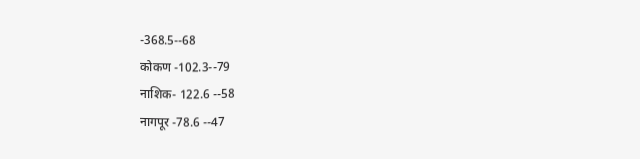-368.5--68
कोकण -102.3--79
नाशिक- 122.6 --58
नागपूर -78.6 --47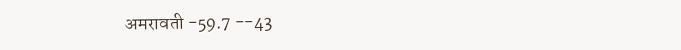अमरावती -59.7 --43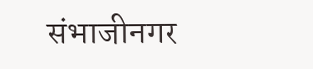संभाजीनगर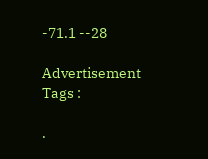-71.1 --28

Advertisement
Tags :

.